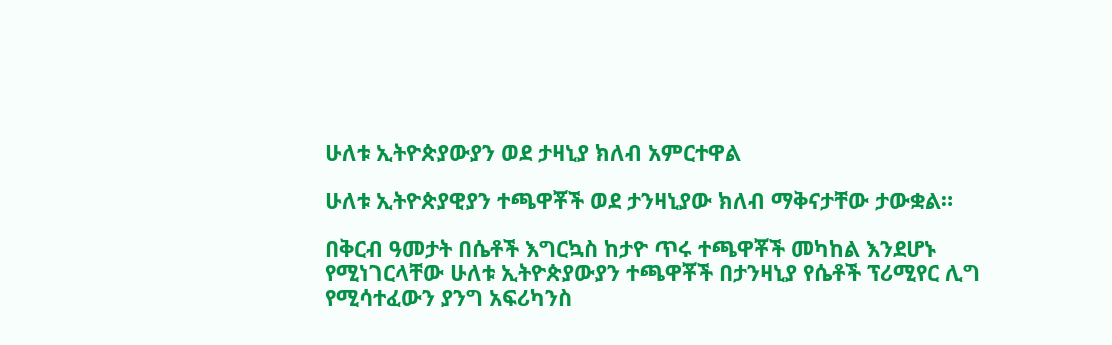ሁለቱ ኢትዮጵያውያን ወደ ታዛኒያ ክለብ አምርተዋል

ሁለቱ ኢትዮጵያዊያን ተጫዋቾች ወደ ታንዛኒያው ክለብ ማቅናታቸው ታውቋል።

በቅርብ ዓመታት በሴቶች እግርኳስ ከታዮ ጥሩ ተጫዋቾች መካከል እንደሆኑ የሚነገርላቸው ሁለቱ ኢትዮጵያውያን ተጫዋቾች በታንዛኒያ የሴቶች ፕሪሚየር ሊግ የሚሳተፈውን ያንግ አፍሪካንስ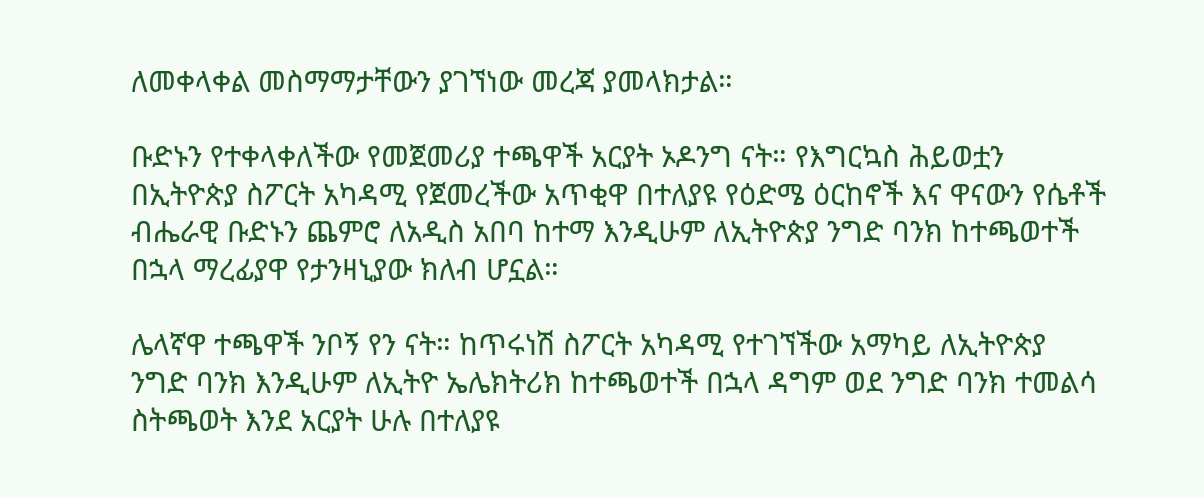ለመቀላቀል መስማማታቸውን ያገኘነው መረጃ ያመላክታል።

ቡድኑን የተቀላቀለችው የመጀመሪያ ተጫዋች አርያት ኦዶንግ ናት። የእግርኳስ ሕይወቷን በኢትዮጵያ ስፖርት አካዳሚ የጀመረችው አጥቂዋ በተለያዩ የዕድሜ ዕርከኖች እና ዋናውን የሴቶች ብሔራዊ ቡድኑን ጨምሮ ለአዲስ አበባ ከተማ እንዲሁም ለኢትዮጵያ ንግድ ባንክ ከተጫወተች በኋላ ማረፊያዋ የታንዛኒያው ክለብ ሆኗል።

ሌላኛዋ ተጫዋች ንቦኝ የን ናት። ከጥሩነሽ ስፖርት አካዳሚ የተገኘችው አማካይ ለኢትዮጵያ ንግድ ባንክ እንዲሁም ለኢትዮ ኤሌክትሪክ ከተጫወተች በኋላ ዳግም ወደ ንግድ ባንክ ተመልሳ ስትጫወት እንደ አርያት ሁሉ በተለያዩ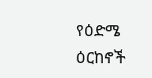የዕድሜ ዕርከኖች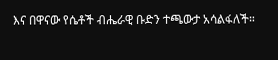እና በዋናው የሴቶች ብሔራዊ ቡድን ተጫውታ አሳልፋለች።